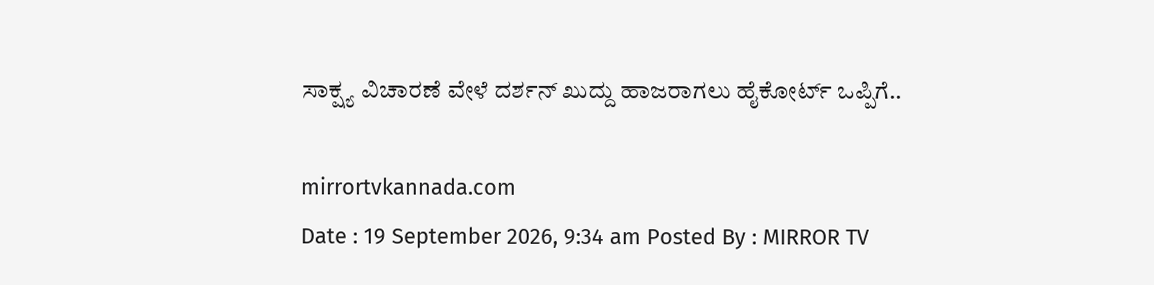ಸಾಕ್ಷ್ಯ ವಿಚಾರಣೆ ವೇಳೆ ದರ್ಶನ್ ಖುದ್ದು ಹಾಜರಾಗಲು ಹೈಕೋರ್ಟ್ ಒಪ್ಪಿಗೆ..

mirrortvkannada.com
Date : 19 September 2026, 9:34 am Posted By : MIRROR TV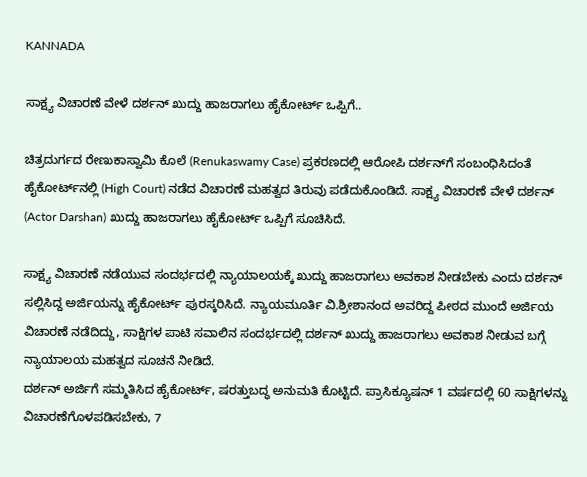KANNADA

ಸಾಕ್ಷ್ಯ ವಿಚಾರಣೆ ವೇಳೆ ದರ್ಶನ್ ಖುದ್ದು ಹಾಜರಾಗಲು ಹೈಕೋರ್ಟ್ ಒಪ್ಪಿಗೆ..

ಚಿತ್ರದುರ್ಗದ ರೇಣುಕಾಸ್ವಾಮಿ ಕೊಲೆ (Renukaswamy Case) ಪ್ರಕರಣದಲ್ಲಿ ಆರೋಪಿ ದರ್ಶನ್‌ಗೆ ಸಂಬಂಧಿಸಿದಂತೆ ಹೈಕೋರ್ಟ್‌ನಲ್ಲಿ (High Court) ನಡೆದ ವಿಚಾರಣೆ ಮಹತ್ವದ ತಿರುವು ಪಡೆದುಕೊಂಡಿದೆ. ಸಾಕ್ಷ್ಯ ವಿಚಾರಣೆ ವೇಳೆ ದರ್ಶನ್ (Actor Darshan) ಖುದ್ದು ಹಾಜರಾಗಲು ಹೈಕೋರ್ಟ್ ಒಪ್ಪಿಗೆ ಸೂಚಿಸಿದೆ.

ಸಾಕ್ಷ್ಯ ವಿಚಾರಣೆ ನಡೆಯುವ ಸಂದರ್ಭದಲ್ಲಿ ನ್ಯಾಯಾಲಯಕ್ಕೆ ಖುದ್ದು ಹಾಜರಾಗಲು ಅವಕಾಶ ನೀಡಬೇಕು ಎಂದು ದರ್ಶನ್ ಸಲ್ಲಿಸಿದ್ದ ಅರ್ಜಿಯನ್ನು ಹೈಕೋರ್ಟ್ ಪುರಸ್ಕರಿಸಿದೆ. ನ್ಯಾಯಮೂರ್ತಿ ವಿ.ಶ್ರೀಶಾನಂದ ಅವರಿದ್ದ ಪೀಠದ ಮುಂದೆ ಅರ್ಜಿಯ ವಿಚಾರಣೆ ನಡೆದಿದ್ದು, ಸಾಕ್ಷಿಗಳ ಪಾಟಿ ಸವಾಲಿನ ಸಂದರ್ಭದಲ್ಲಿ ದರ್ಶನ್ ಖುದ್ದು ಹಾಜರಾಗಲು ಅವಕಾಶ ನೀಡುವ ಬಗ್ಗೆ ನ್ಯಾಯಾಲಯ ಮಹತ್ವದ ಸೂಚನೆ ನೀಡಿದೆ.
ದರ್ಶನ್ ಅರ್ಜಿಗೆ ಸಮ್ಮತಿಸಿದ ಹೈಕೋರ್ಟ್, ಷರತ್ತುಬದ್ಧ ಅನುಮತಿ ಕೊಟ್ಟಿದೆ. ಪ್ರಾಸಿಕ್ಯೂಷನ್ 1 ವರ್ಷದಲ್ಲಿ 60 ಸಾಕ್ಷಿಗಳನ್ನು ವಿಚಾರಣೆಗೊಳಪಡಿಸಬೇಕು, 7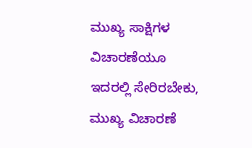ಮುಖ್ಯ ಸಾಕ್ಷಿಗಳ ವಿಚಾರಣೆಯೂ ಇದರಲ್ಲಿ ಸೇರಿರಬೇಕು, ಮುಖ್ಯ ವಿಚಾರಣೆ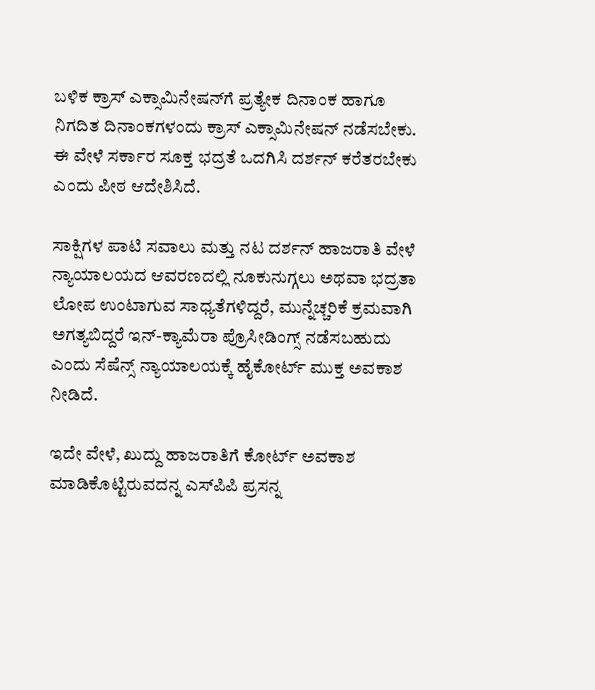ಬಳಿಕ ಕ್ರಾಸ್ ಎಕ್ಸಾಮಿನೇಷನ್‌ಗೆ ಪ್ರತ್ಯೇಕ ದಿನಾಂಕ ಹಾಗೂ ನಿಗದಿತ ದಿನಾಂಕಗಳಂದು ಕ್ರಾಸ್ ಎಕ್ಸಾಮಿನೇಷನ್ ನಡೆಸಬೇಕು. ಈ ವೇಳೆ ಸರ್ಕಾರ ಸೂಕ್ತ ಭದ್ರತೆ ಒದಗಿಸಿ ದರ್ಶನ್ ಕರೆತರಬೇಕು ಎಂದು ಪೀಠ ಆದೇಶಿಸಿದೆ.

ಸಾಕ್ಷಿಗಳ ಪಾಟಿ ಸವಾಲು ಮತ್ತು ನಟ ದರ್ಶನ್ ಹಾಜರಾತಿ ವೇಳೆ ನ್ಯಾಯಾಲಯದ ಆವರಣದಲ್ಲಿ ನೂಕುನುಗ್ಗಲು ಅಥವಾ ಭದ್ರತಾ ಲೋಪ ಉಂಟಾಗುವ ಸಾಧ್ಯತೆಗಳಿದ್ದರೆ, ಮುನ್ನೆಚ್ಚರಿಕೆ ಕ್ರಮವಾಗಿ ಅಗತ್ಯಬಿದ್ದರೆ ಇನ್-ಕ್ಯಾಮೆರಾ ಪ್ರೊಸೀಡಿಂಗ್ಸ್ ನಡೆಸಬಹುದು ಎಂದು ಸೆಷೆನ್ಸ್ ನ್ಯಾಯಾಲಯಕ್ಕೆ ಹೈಕೋರ್ಟ್ ಮುಕ್ತ ಅವಕಾಶ ನೀಡಿದೆ.

ಇದೇ ವೇಳೆ, ಖುದ್ದು ಹಾಜರಾತಿಗೆ ಕೋರ್ಟ್ ಅವಕಾಶ ಮಾಡಿಕೊಟ್ಟಿರುವದನ್ನ ಎಸ್‌ಪಿಪಿ ಪ್ರಸನ್ನ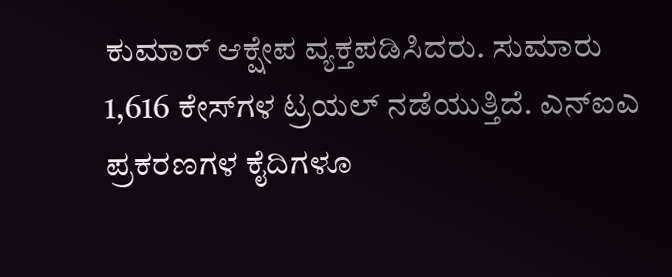ಕುಮಾರ್ ಆಕ್ಷೇಪ ವ್ಯಕ್ತಪಡಿಸಿದರು. ಸುಮಾರು 1,616 ಕೇಸ್‌ಗಳ ಟ್ರಯಲ್ ನಡೆಯುತ್ತಿದೆ. ಎನ್‌ಐಎ ಪ್ರಕರಣಗಳ ಕೈದಿಗಳೂ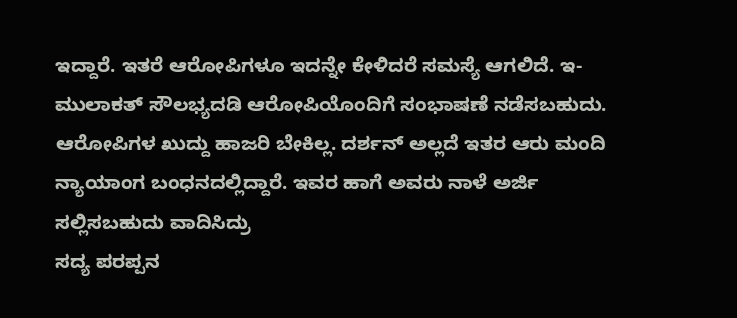ಇದ್ದಾರೆ. ಇತರೆ ಆರೋಪಿಗಳೂ ಇದನ್ನೇ ಕೇಳಿದರೆ ಸಮಸ್ಯೆ ಆಗಲಿದೆ. ಇ-ಮುಲಾಕತ್ ಸೌಲಭ್ಯದಡಿ ಆರೋಪಿಯೊಂದಿಗೆ ಸಂಭಾಷಣೆ ನಡೆಸಬಹುದು. ಆರೋಪಿಗಳ ಖುದ್ದು ಹಾಜರಿ ಬೇಕಿಲ್ಲ. ದರ್ಶನ್ ಅಲ್ಲದೆ ಇತರ ಆರು ಮಂದಿ ನ್ಯಾಯಾಂಗ ಬಂಧನದಲ್ಲಿದ್ದಾರೆ. ಇವರ ಹಾಗೆ ಅವರು ನಾಳೆ ಅರ್ಜಿ ಸಲ್ಲಿಸಬಹುದು ವಾದಿಸಿದ್ರು
ಸದ್ಯ ಪರಪ್ಪನ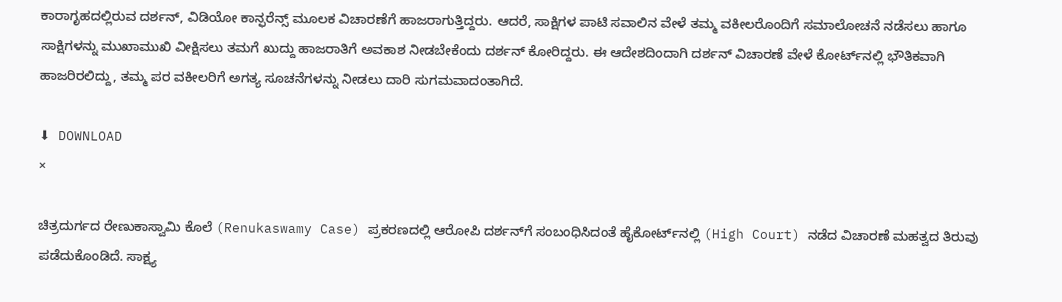ಕಾರಾಗೃಹದಲ್ಲಿರುವ ದರ್ಶನ್, ವಿಡಿಯೋ ಕಾನ್ಫರೆನ್ಸ್ ಮೂಲಕ ವಿಚಾರಣೆಗೆ ಹಾಜರಾಗುತ್ತಿದ್ದರು. ಆದರೆ, ಸಾಕ್ಷಿಗಳ ಪಾಟಿ ಸವಾಲಿನ ವೇಳೆ ತಮ್ಮ ವಕೀಲರೊಂದಿಗೆ ಸಮಾಲೋಚನೆ ನಡೆಸಲು ಹಾಗೂ ಸಾಕ್ಷಿಗಳನ್ನು ಮುಖಾಮುಖಿ ವೀಕ್ಷಿಸಲು ತಮಗೆ ಖುದ್ದು ಹಾಜರಾತಿಗೆ ಅವಕಾಶ ನೀಡಬೇಕೆಂದು ದರ್ಶನ್ ಕೋರಿದ್ದರು. ಈ ಆದೇಶದಿಂದಾಗಿ ದರ್ಶನ್‌ ವಿಚಾರಣೆ ವೇಳೆ ಕೋರ್ಟ್‌ನಲ್ಲಿ ಭೌತಿಕವಾಗಿ ಹಾಜರಿರಲಿದ್ದು, ತಮ್ಮ ಪರ ವಕೀಲರಿಗೆ ಅಗತ್ಯ ಸೂಚನೆಗಳನ್ನು ನೀಡಲು ದಾರಿ ಸುಗಮವಾದಂತಾಗಿದೆ.

⬇ DOWNLOAD
×

ಚಿತ್ರದುರ್ಗದ ರೇಣುಕಾಸ್ವಾಮಿ ಕೊಲೆ (Renukaswamy Case) ಪ್ರಕರಣದಲ್ಲಿ ಆರೋಪಿ ದರ್ಶನ್‌ಗೆ ಸಂಬಂಧಿಸಿದಂತೆ ಹೈಕೋರ್ಟ್‌ನಲ್ಲಿ (High Court) ನಡೆದ ವಿಚಾರಣೆ ಮಹತ್ವದ ತಿರುವು ಪಡೆದುಕೊಂಡಿದೆ. ಸಾಕ್ಷ್ಯ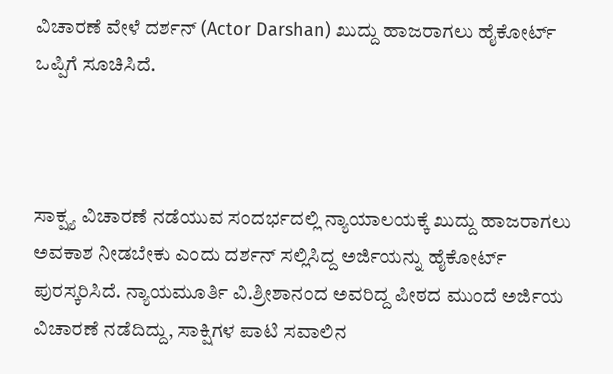ವಿಚಾರಣೆ ವೇಳೆ ದರ್ಶನ್ (Actor Darshan) ಖುದ್ದು ಹಾಜರಾಗಲು ಹೈಕೋರ್ಟ್ ಒಪ್ಪಿಗೆ ಸೂಚಿಸಿದೆ.



ಸಾಕ್ಷ್ಯ ವಿಚಾರಣೆ ನಡೆಯುವ ಸಂದರ್ಭದಲ್ಲಿ ನ್ಯಾಯಾಲಯಕ್ಕೆ ಖುದ್ದು ಹಾಜರಾಗಲು ಅವಕಾಶ ನೀಡಬೇಕು ಎಂದು ದರ್ಶನ್ ಸಲ್ಲಿಸಿದ್ದ ಅರ್ಜಿಯನ್ನು ಹೈಕೋರ್ಟ್ ಪುರಸ್ಕರಿಸಿದೆ. ನ್ಯಾಯಮೂರ್ತಿ ವಿ.ಶ್ರೀಶಾನಂದ ಅವರಿದ್ದ ಪೀಠದ ಮುಂದೆ ಅರ್ಜಿಯ ವಿಚಾರಣೆ ನಡೆದಿದ್ದು, ಸಾಕ್ಷಿಗಳ ಪಾಟಿ ಸವಾಲಿನ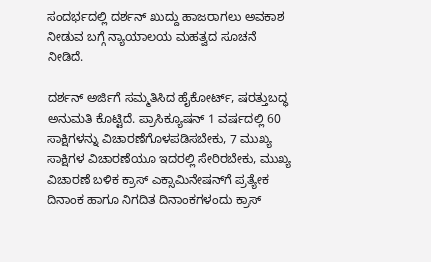ಸಂದರ್ಭದಲ್ಲಿ ದರ್ಶನ್ ಖುದ್ದು ಹಾಜರಾಗಲು ಅವಕಾಶ ನೀಡುವ ಬಗ್ಗೆ ನ್ಯಾಯಾಲಯ ಮಹತ್ವದ ಸೂಚನೆ ನೀಡಿದೆ.

ದರ್ಶನ್ ಅರ್ಜಿಗೆ ಸಮ್ಮತಿಸಿದ ಹೈಕೋರ್ಟ್, ಷರತ್ತುಬದ್ಧ ಅನುಮತಿ ಕೊಟ್ಟಿದೆ. ಪ್ರಾಸಿಕ್ಯೂಷನ್ 1 ವರ್ಷದಲ್ಲಿ 60 ಸಾಕ್ಷಿಗಳನ್ನು ವಿಚಾರಣೆಗೊಳಪಡಿಸಬೇಕು, 7 ಮುಖ್ಯ ಸಾಕ್ಷಿಗಳ ವಿಚಾರಣೆಯೂ ಇದರಲ್ಲಿ ಸೇರಿರಬೇಕು, ಮುಖ್ಯ ವಿಚಾರಣೆ ಬಳಿಕ ಕ್ರಾಸ್ ಎಕ್ಸಾಮಿನೇಷನ್‌ಗೆ ಪ್ರತ್ಯೇಕ ದಿನಾಂಕ ಹಾಗೂ ನಿಗದಿತ ದಿನಾಂಕಗಳಂದು ಕ್ರಾಸ್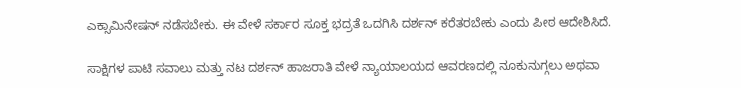ಎಕ್ಸಾಮಿನೇಷನ್ ನಡೆಸಬೇಕು. ಈ ವೇಳೆ ಸರ್ಕಾರ ಸೂಕ್ತ ಭದ್ರತೆ ಒದಗಿಸಿ ದರ್ಶನ್ ಕರೆತರಬೇಕು ಎಂದು ಪೀಠ ಆದೇಶಿಸಿದೆ.

ಸಾಕ್ಷಿಗಳ ಪಾಟಿ ಸವಾಲು ಮತ್ತು ನಟ ದರ್ಶನ್ ಹಾಜರಾತಿ ವೇಳೆ ನ್ಯಾಯಾಲಯದ ಆವರಣದಲ್ಲಿ ನೂಕುನುಗ್ಗಲು ಅಥವಾ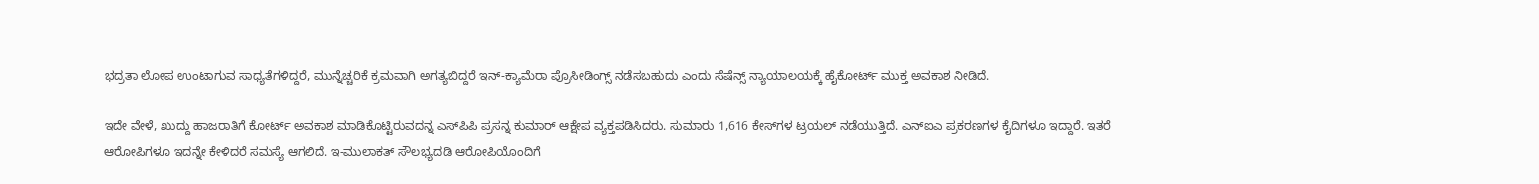ಭದ್ರತಾ ಲೋಪ ಉಂಟಾಗುವ ಸಾಧ್ಯತೆಗಳಿದ್ದರೆ, ಮುನ್ನೆಚ್ಚರಿಕೆ ಕ್ರಮವಾಗಿ ಅಗತ್ಯಬಿದ್ದರೆ ಇನ್-ಕ್ಯಾಮೆರಾ ಪ್ರೊಸೀಡಿಂಗ್ಸ್ ನಡೆಸಬಹುದು ಎಂದು ಸೆಷೆನ್ಸ್ ನ್ಯಾಯಾಲಯಕ್ಕೆ ಹೈಕೋರ್ಟ್ ಮುಕ್ತ ಅವಕಾಶ ನೀಡಿದೆ.

ಇದೇ ವೇಳೆ, ಖುದ್ದು ಹಾಜರಾತಿಗೆ ಕೋರ್ಟ್ ಅವಕಾಶ ಮಾಡಿಕೊಟ್ಟಿರುವದನ್ನ ಎಸ್‌ಪಿಪಿ ಪ್ರಸನ್ನ ಕುಮಾರ್ ಆಕ್ಷೇಪ ವ್ಯಕ್ತಪಡಿಸಿದರು. ಸುಮಾರು 1,616 ಕೇಸ್‌ಗಳ ಟ್ರಯಲ್ ನಡೆಯುತ್ತಿದೆ. ಎನ್‌ಐಎ ಪ್ರಕರಣಗಳ ಕೈದಿಗಳೂ ಇದ್ದಾರೆ. ಇತರೆ ಆರೋಪಿಗಳೂ ಇದನ್ನೇ ಕೇಳಿದರೆ ಸಮಸ್ಯೆ ಆಗಲಿದೆ. ಇ-ಮುಲಾಕತ್ ಸೌಲಭ್ಯದಡಿ ಆರೋಪಿಯೊಂದಿಗೆ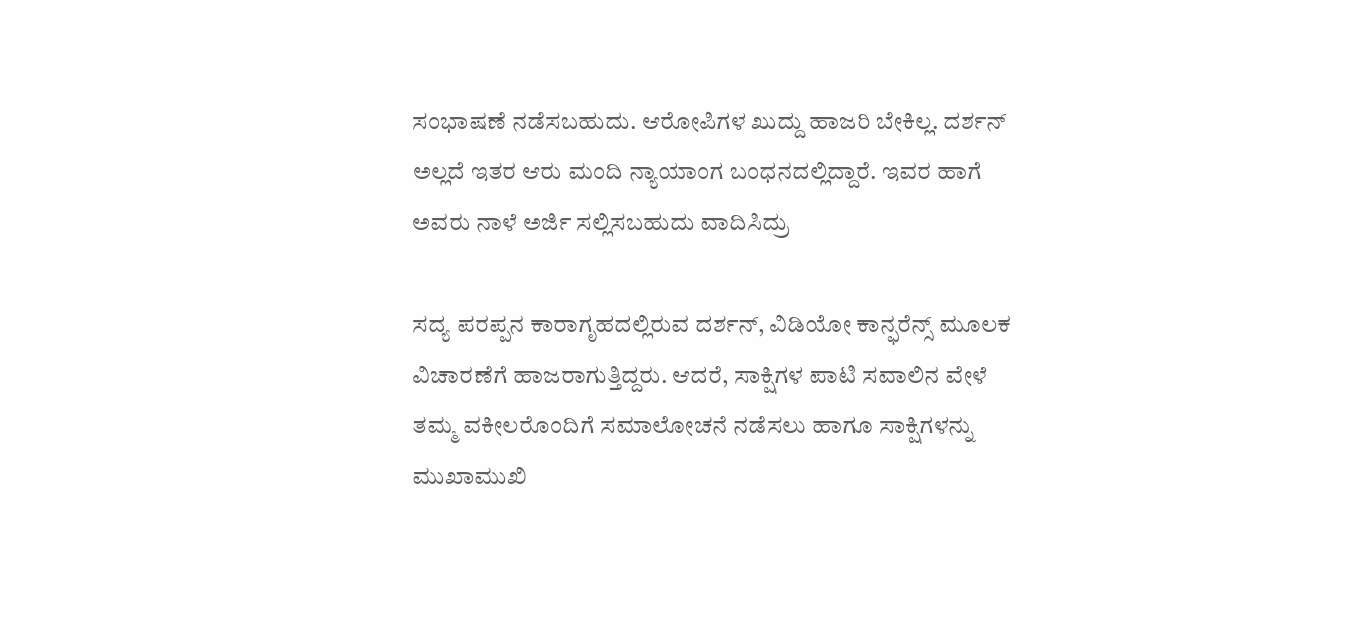ಸಂಭಾಷಣೆ ನಡೆಸಬಹುದು. ಆರೋಪಿಗಳ ಖುದ್ದು ಹಾಜರಿ ಬೇಕಿಲ್ಲ. ದರ್ಶನ್ ಅಲ್ಲದೆ ಇತರ ಆರು ಮಂದಿ ನ್ಯಾಯಾಂಗ ಬಂಧನದಲ್ಲಿದ್ದಾರೆ. ಇವರ ಹಾಗೆ ಅವರು ನಾಳೆ ಅರ್ಜಿ ಸಲ್ಲಿಸಬಹುದು ವಾದಿಸಿದ್ರು

ಸದ್ಯ ಪರಪ್ಪನ ಕಾರಾಗೃಹದಲ್ಲಿರುವ ದರ್ಶನ್, ವಿಡಿಯೋ ಕಾನ್ಫರೆನ್ಸ್ ಮೂಲಕ ವಿಚಾರಣೆಗೆ ಹಾಜರಾಗುತ್ತಿದ್ದರು. ಆದರೆ, ಸಾಕ್ಷಿಗಳ ಪಾಟಿ ಸವಾಲಿನ ವೇಳೆ ತಮ್ಮ ವಕೀಲರೊಂದಿಗೆ ಸಮಾಲೋಚನೆ ನಡೆಸಲು ಹಾಗೂ ಸಾಕ್ಷಿಗಳನ್ನು ಮುಖಾಮುಖಿ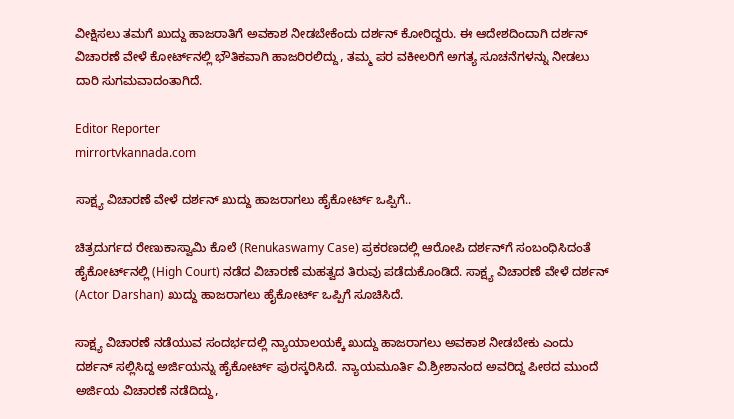ವೀಕ್ಷಿಸಲು ತಮಗೆ ಖುದ್ದು ಹಾಜರಾತಿಗೆ ಅವಕಾಶ ನೀಡಬೇಕೆಂದು ದರ್ಶನ್ ಕೋರಿದ್ದರು. ಈ ಆದೇಶದಿಂದಾಗಿ ದರ್ಶನ್‌ ವಿಚಾರಣೆ ವೇಳೆ ಕೋರ್ಟ್‌ನಲ್ಲಿ ಭೌತಿಕವಾಗಿ ಹಾಜರಿರಲಿದ್ದು, ತಮ್ಮ ಪರ ವಕೀಲರಿಗೆ ಅಗತ್ಯ ಸೂಚನೆಗಳನ್ನು ನೀಡಲು ದಾರಿ ಸುಗಮವಾದಂತಾಗಿದೆ.

Editor Reporter
mirrortvkannada.com

ಸಾಕ್ಷ್ಯ ವಿಚಾರಣೆ ವೇಳೆ ದರ್ಶನ್ ಖುದ್ದು ಹಾಜರಾಗಲು ಹೈಕೋರ್ಟ್ ಒಪ್ಪಿಗೆ..

ಚಿತ್ರದುರ್ಗದ ರೇಣುಕಾಸ್ವಾಮಿ ಕೊಲೆ (Renukaswamy Case) ಪ್ರಕರಣದಲ್ಲಿ ಆರೋಪಿ ದರ್ಶನ್‌ಗೆ ಸಂಬಂಧಿಸಿದಂತೆ ಹೈಕೋರ್ಟ್‌ನಲ್ಲಿ (High Court) ನಡೆದ ವಿಚಾರಣೆ ಮಹತ್ವದ ತಿರುವು ಪಡೆದುಕೊಂಡಿದೆ. ಸಾಕ್ಷ್ಯ ವಿಚಾರಣೆ ವೇಳೆ ದರ್ಶನ್ (Actor Darshan) ಖುದ್ದು ಹಾಜರಾಗಲು ಹೈಕೋರ್ಟ್ ಒಪ್ಪಿಗೆ ಸೂಚಿಸಿದೆ.

ಸಾಕ್ಷ್ಯ ವಿಚಾರಣೆ ನಡೆಯುವ ಸಂದರ್ಭದಲ್ಲಿ ನ್ಯಾಯಾಲಯಕ್ಕೆ ಖುದ್ದು ಹಾಜರಾಗಲು ಅವಕಾಶ ನೀಡಬೇಕು ಎಂದು ದರ್ಶನ್ ಸಲ್ಲಿಸಿದ್ದ ಅರ್ಜಿಯನ್ನು ಹೈಕೋರ್ಟ್ ಪುರಸ್ಕರಿಸಿದೆ. ನ್ಯಾಯಮೂರ್ತಿ ವಿ.ಶ್ರೀಶಾನಂದ ಅವರಿದ್ದ ಪೀಠದ ಮುಂದೆ ಅರ್ಜಿಯ ವಿಚಾರಣೆ ನಡೆದಿದ್ದು,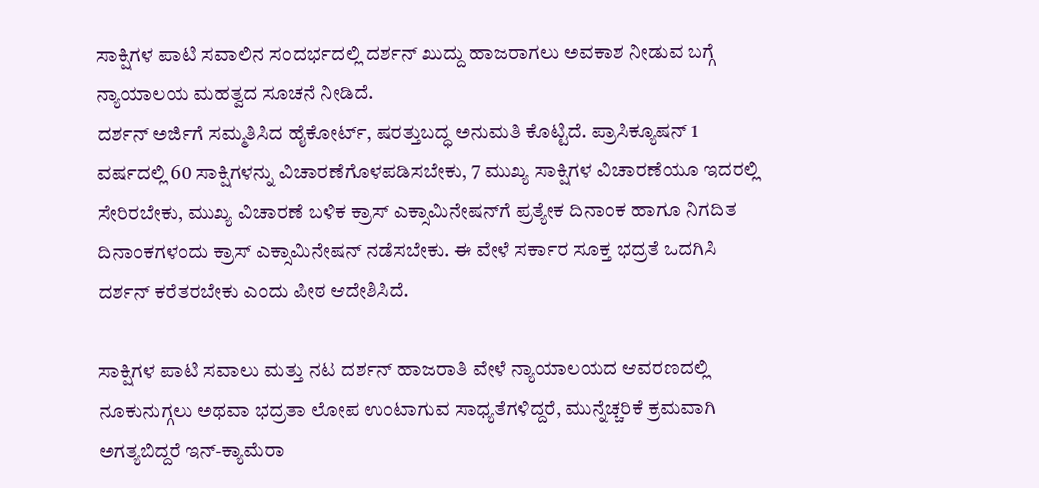ಸಾಕ್ಷಿಗಳ ಪಾಟಿ ಸವಾಲಿನ ಸಂದರ್ಭದಲ್ಲಿ ದರ್ಶನ್ ಖುದ್ದು ಹಾಜರಾಗಲು ಅವಕಾಶ ನೀಡುವ ಬಗ್ಗೆ ನ್ಯಾಯಾಲಯ ಮಹತ್ವದ ಸೂಚನೆ ನೀಡಿದೆ.
ದರ್ಶನ್ ಅರ್ಜಿಗೆ ಸಮ್ಮತಿಸಿದ ಹೈಕೋರ್ಟ್, ಷರತ್ತುಬದ್ಧ ಅನುಮತಿ ಕೊಟ್ಟಿದೆ. ಪ್ರಾಸಿಕ್ಯೂಷನ್ 1 ವರ್ಷದಲ್ಲಿ 60 ಸಾಕ್ಷಿಗಳನ್ನು ವಿಚಾರಣೆಗೊಳಪಡಿಸಬೇಕು, 7 ಮುಖ್ಯ ಸಾಕ್ಷಿಗಳ ವಿಚಾರಣೆಯೂ ಇದರಲ್ಲಿ ಸೇರಿರಬೇಕು, ಮುಖ್ಯ ವಿಚಾರಣೆ ಬಳಿಕ ಕ್ರಾಸ್ ಎಕ್ಸಾಮಿನೇಷನ್‌ಗೆ ಪ್ರತ್ಯೇಕ ದಿನಾಂಕ ಹಾಗೂ ನಿಗದಿತ ದಿನಾಂಕಗಳಂದು ಕ್ರಾಸ್ ಎಕ್ಸಾಮಿನೇಷನ್ ನಡೆಸಬೇಕು. ಈ ವೇಳೆ ಸರ್ಕಾರ ಸೂಕ್ತ ಭದ್ರತೆ ಒದಗಿಸಿ ದರ್ಶನ್ ಕರೆತರಬೇಕು ಎಂದು ಪೀಠ ಆದೇಶಿಸಿದೆ.

ಸಾಕ್ಷಿಗಳ ಪಾಟಿ ಸವಾಲು ಮತ್ತು ನಟ ದರ್ಶನ್ ಹಾಜರಾತಿ ವೇಳೆ ನ್ಯಾಯಾಲಯದ ಆವರಣದಲ್ಲಿ ನೂಕುನುಗ್ಗಲು ಅಥವಾ ಭದ್ರತಾ ಲೋಪ ಉಂಟಾಗುವ ಸಾಧ್ಯತೆಗಳಿದ್ದರೆ, ಮುನ್ನೆಚ್ಚರಿಕೆ ಕ್ರಮವಾಗಿ ಅಗತ್ಯಬಿದ್ದರೆ ಇನ್-ಕ್ಯಾಮೆರಾ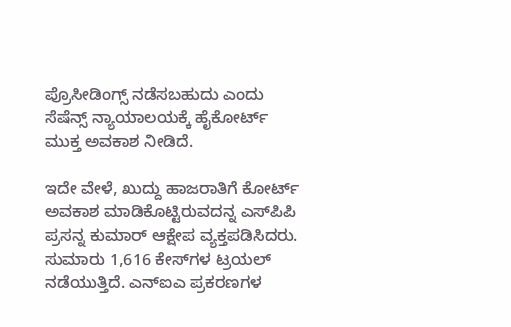ಪ್ರೊಸೀಡಿಂಗ್ಸ್ ನಡೆಸಬಹುದು ಎಂದು ಸೆಷೆನ್ಸ್ ನ್ಯಾಯಾಲಯಕ್ಕೆ ಹೈಕೋರ್ಟ್ ಮುಕ್ತ ಅವಕಾಶ ನೀಡಿದೆ.

ಇದೇ ವೇಳೆ, ಖುದ್ದು ಹಾಜರಾತಿಗೆ ಕೋರ್ಟ್ ಅವಕಾಶ ಮಾಡಿಕೊಟ್ಟಿರುವದನ್ನ ಎಸ್‌ಪಿಪಿ ಪ್ರಸನ್ನ ಕುಮಾರ್ ಆಕ್ಷೇಪ ವ್ಯಕ್ತಪಡಿಸಿದರು. ಸುಮಾರು 1,616 ಕೇಸ್‌ಗಳ ಟ್ರಯಲ್ ನಡೆಯುತ್ತಿದೆ. ಎನ್‌ಐಎ ಪ್ರಕರಣಗಳ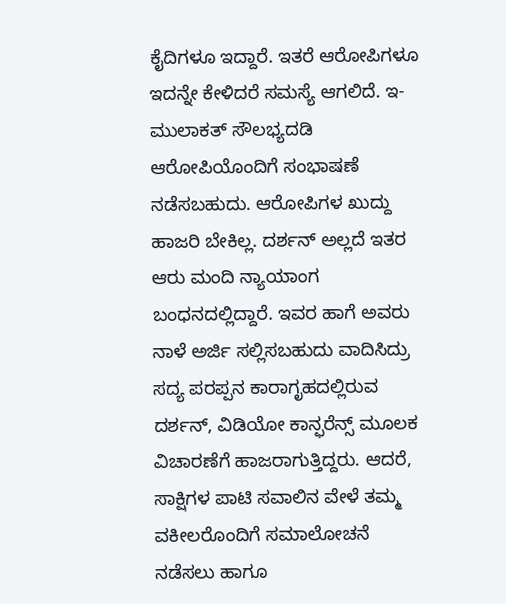ಕೈದಿಗಳೂ ಇದ್ದಾರೆ. ಇತರೆ ಆರೋಪಿಗಳೂ ಇದನ್ನೇ ಕೇಳಿದರೆ ಸಮಸ್ಯೆ ಆಗಲಿದೆ. ಇ-ಮುಲಾಕತ್ ಸೌಲಭ್ಯದಡಿ ಆರೋಪಿಯೊಂದಿಗೆ ಸಂಭಾಷಣೆ ನಡೆಸಬಹುದು. ಆರೋಪಿಗಳ ಖುದ್ದು ಹಾಜರಿ ಬೇಕಿಲ್ಲ. ದರ್ಶನ್ ಅಲ್ಲದೆ ಇತರ ಆರು ಮಂದಿ ನ್ಯಾಯಾಂಗ ಬಂಧನದಲ್ಲಿದ್ದಾರೆ. ಇವರ ಹಾಗೆ ಅವರು ನಾಳೆ ಅರ್ಜಿ ಸಲ್ಲಿಸಬಹುದು ವಾದಿಸಿದ್ರು
ಸದ್ಯ ಪರಪ್ಪನ ಕಾರಾಗೃಹದಲ್ಲಿರುವ ದರ್ಶನ್, ವಿಡಿಯೋ ಕಾನ್ಫರೆನ್ಸ್ ಮೂಲಕ ವಿಚಾರಣೆಗೆ ಹಾಜರಾಗುತ್ತಿದ್ದರು. ಆದರೆ, ಸಾಕ್ಷಿಗಳ ಪಾಟಿ ಸವಾಲಿನ ವೇಳೆ ತಮ್ಮ ವಕೀಲರೊಂದಿಗೆ ಸಮಾಲೋಚನೆ ನಡೆಸಲು ಹಾಗೂ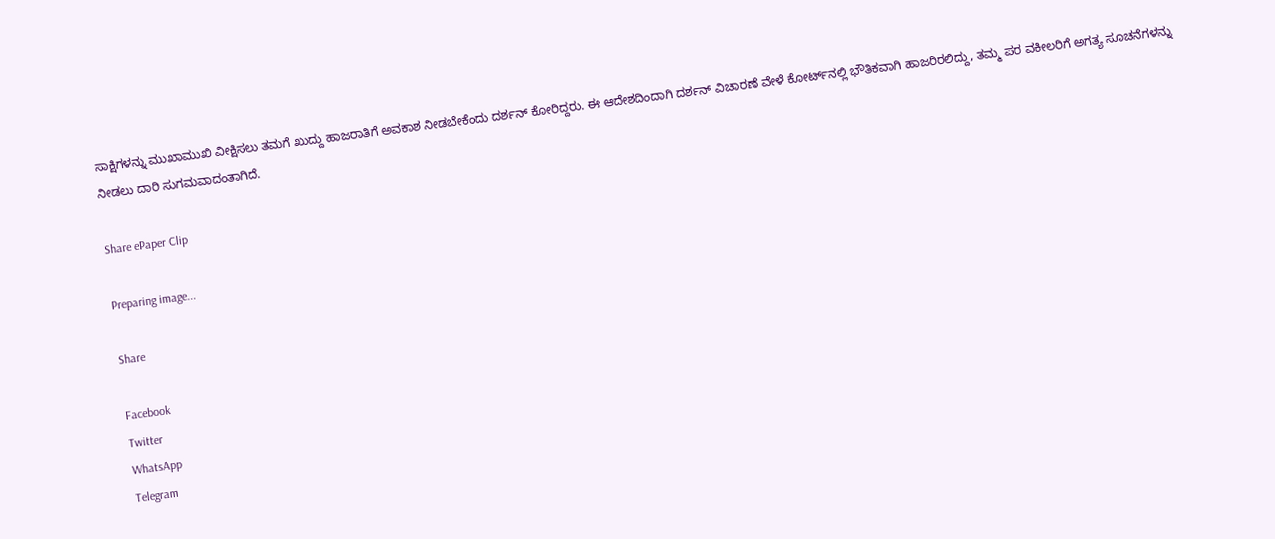ಸಾಕ್ಷಿಗಳನ್ನು ಮುಖಾಮುಖಿ ವೀಕ್ಷಿಸಲು ತಮಗೆ ಖುದ್ದು ಹಾಜರಾತಿಗೆ ಅವಕಾಶ ನೀಡಬೇಕೆಂದು ದರ್ಶನ್ ಕೋರಿದ್ದರು. ಈ ಆದೇಶದಿಂದಾಗಿ ದರ್ಶನ್‌ ವಿಚಾರಣೆ ವೇಳೆ ಕೋರ್ಟ್‌ನಲ್ಲಿ ಭೌತಿಕವಾಗಿ ಹಾಜರಿರಲಿದ್ದು, ತಮ್ಮ ಪರ ವಕೀಲರಿಗೆ ಅಗತ್ಯ ಸೂಚನೆಗಳನ್ನು ನೀಡಲು ದಾರಿ ಸುಗಮವಾದಂತಾಗಿದೆ.

Share ePaper Clip

Preparing image...

Share

Facebook
Twitter
WhatsApp
Telegram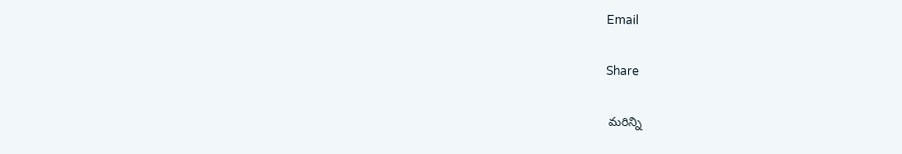Email

Share

 మరిన్ని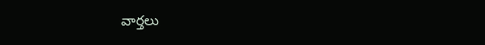వార్తలు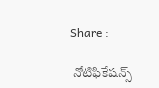Share :

 నోటిఫికేషన్స్